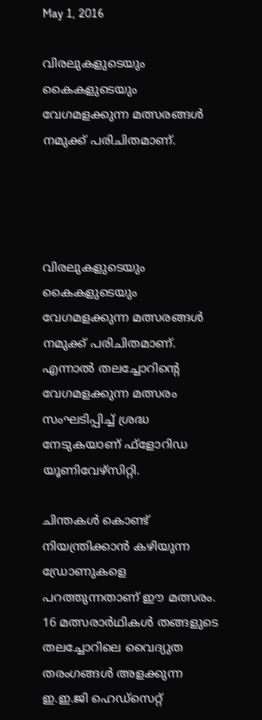May 1, 2016

വിരലുകളുടെയും കൈകളുടെയും വേഗമളക്കുന്ന മത്സരങ്ങള്‍ നമുക്ക് പരിചിതമാണ്.




വിരലുകളുടെയും കൈകളുടെയും വേഗമളക്കുന്ന മത്സരങ്ങള്‍ നമുക്ക് പരിചിതമാണ്. എന്നാല്‍ തലച്ചോറിന്റെ വേഗമളക്കുന്ന മത്സരം സംഘടിപ്പിച്ച് ശ്രദ്ധ നേടുകയാണ് ഫ്‌ളോറിഡ യൂണിവേഴ്‌സിറ്റി.

ചിന്തകള്‍ കൊണ്ട് നിയന്ത്രിക്കാന്‍ കഴിയുന്ന ഡ്രോണുകളെ പറത്തുന്നതാണ് ഈ മത്സരം. 16 മത്സരാര്‍ഥികള്‍ തങ്ങളുടെ തലച്ചോറിലെ വൈദ്യുത തരംഗങ്ങള്‍ അളക്കുന്ന ഇ.ഇ.ജി ഹെഡ്‌സെറ്റ്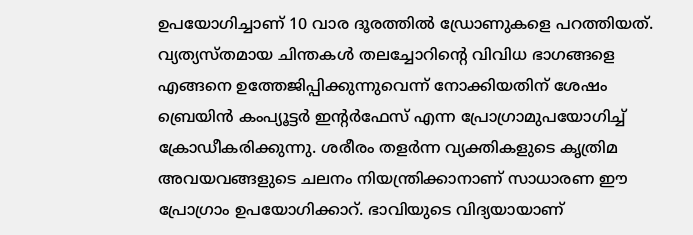ഉപയോഗിച്ചാണ് 10 വാര ദൂരത്തില്‍ ഡ്രോണുകളെ പറത്തിയത്. വ്യത്യസ്തമായ ചിന്തകള്‍ തലച്ചോറിന്റെ വിവിധ ഭാഗങ്ങളെ എങ്ങനെ ഉത്തേജിപ്പിക്കുന്നുവെന്ന് നോക്കിയതിന് ശേഷം ബ്രെയിന്‍ കംപ്യൂട്ടര്‍ ഇന്റര്‍ഫേസ് എന്ന പ്രോഗ്രാമുപയോഗിച്ച് ക്രോഡീകരിക്കുന്നു. ശരീരം തളര്‍ന്ന വ്യക്തികളുടെ കൃത്രിമ അവയവങ്ങളുടെ ചലനം നിയന്ത്രിക്കാനാണ് സാധാരണ ഈ പ്രോഗ്രാം ഉപയോഗിക്കാറ്. ഭാവിയുടെ വിദ്യയായാണ്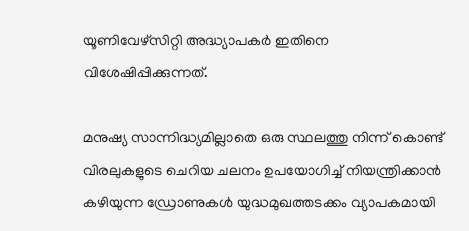യൂണിവേഴ്‌സിറ്റി അദ്ധ്യാപകര്‍ ഇതിനെ വിശേഷിപ്പിക്കുന്നത്.

മനുഷ്യ സാന്നിദ്ധ്യമില്ലാതെ ഒരു സ്ഥലത്തു നിന്ന് കൊണ്ട് വിരലുകളുടെ ചെറിയ ചലനം ഉപയോഗിച്ച് നിയന്ത്രിക്കാന്‍ കഴിയുന്ന ഡ്രോണുകള്‍ യുദ്ധമുഖത്തടക്കം വ്യാപകമായി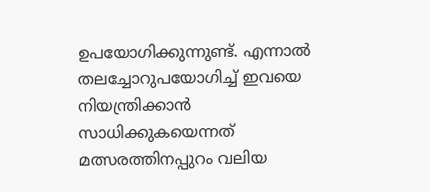ഉപയോഗിക്കുന്നുണ്ട്. എന്നാല്‍ തലച്ചോറുപയോഗിച്ച് ഇവയെ നിയന്ത്രിക്കാന്‍ സാധിക്കുകയെന്നത് മത്സരത്തിനപ്പുറം വലിയ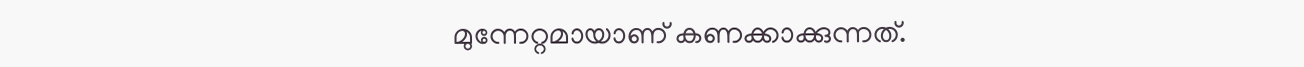മുന്നേറ്റമായാണ് കണക്കാക്കുന്നത്.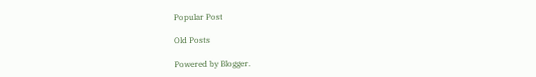Popular Post

Old Posts

Powered by Blogger.